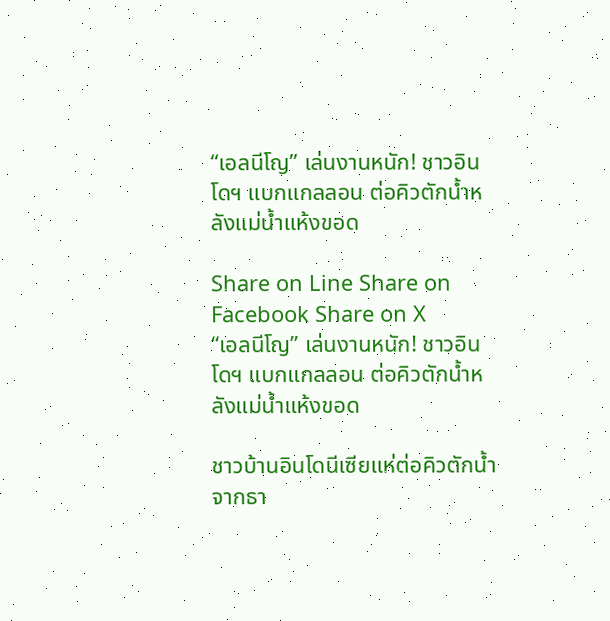“เอลนีโญ” เล่นงานหนัก! ชาวอินโดฯ แบกแกลลอน ต่อคิวตักน้ำหลังแม่น้ำแห้งขอด

Share on Line Share on Facebook Share on X
“เอลนีโญ” เล่นงานหนัก! ชาวอินโดฯ แบกแกลลอน ต่อคิวตักน้ำหลังแม่น้ำแห้งขอด

ชาวบ้านอินโดนีเซียแห่ต่อคิวตักน้ำจากธา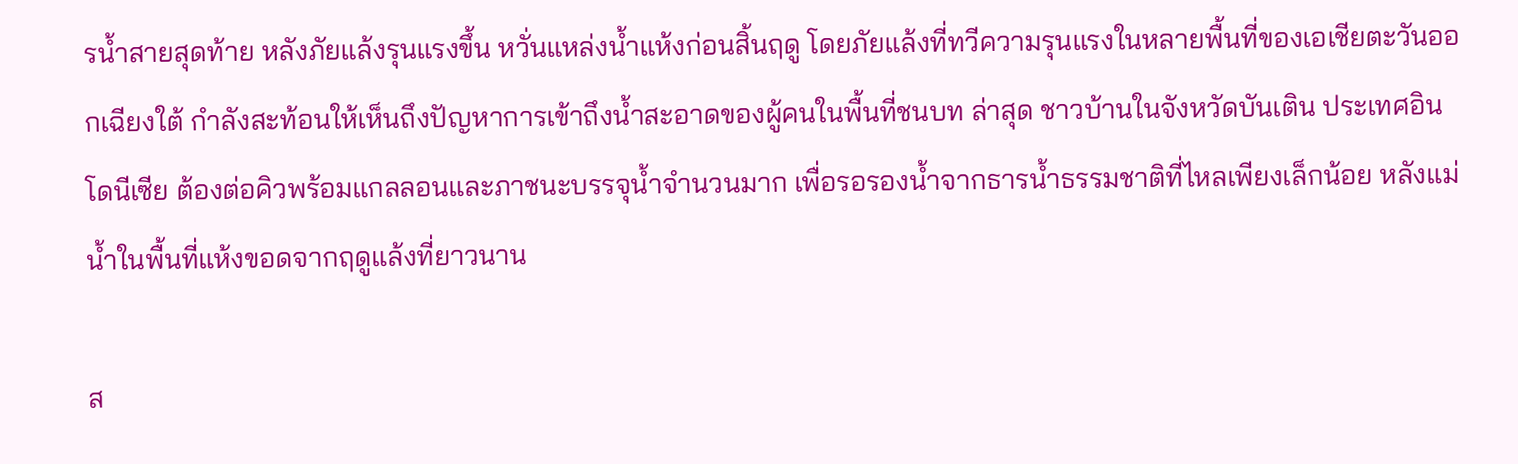รน้ำสายสุดท้าย หลังภัยแล้งรุนแรงขึ้น หวั่นแหล่งน้ำแห้งก่อนสิ้นฤดู โดยภัยแล้งที่ทวีความรุนแรงในหลายพื้นที่ของเอเชียตะวันออกเฉียงใต้ กำลังสะท้อนให้เห็นถึงปัญหาการเข้าถึงน้ำสะอาดของผู้คนในพื้นที่ชนบท ล่าสุด ชาวบ้านในจังหวัดบันเติน ประเทศอินโดนีเซีย ต้องต่อคิวพร้อมแกลลอนและภาชนะบรรจุน้ำจำนวนมาก เพื่อรอรองน้ำจากธารน้ำธรรมชาติที่ไหลเพียงเล็กน้อย หลังแม่น้ำในพื้นที่แห้งขอดจากฤดูแล้งที่ยาวนาน

ส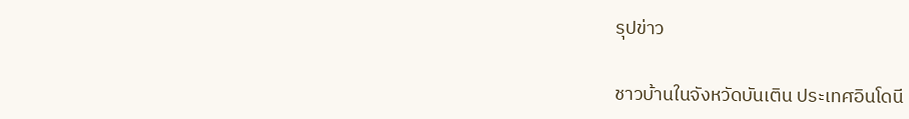รุปข่าว

ชาวบ้านในจังหวัดบันเติน ประเทศอินโดนี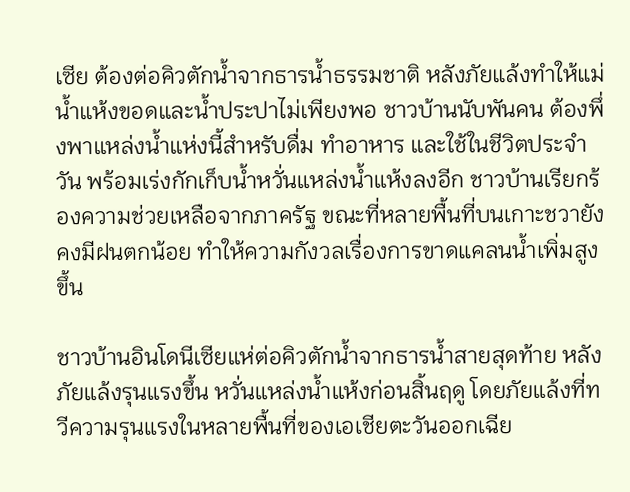เซีย ต้องต่อคิวตักน้ำจากธารน้ำธรรมชาติ หลังภัยแล้งทำให้แม่น้ำแห้งขอดและน้ำประปาไม่เพียงพอ ชาวบ้านนับพันคน ต้องพึ่งพาแหล่งน้ำแห่งนี้สำหรับดื่ม ทำอาหาร และใช้ในชีวิตประจำวัน พร้อมเร่งกักเก็บน้ำหวั่นแหล่งน้ำแห้งลงอีก ชาวบ้านเรียกร้องความช่วยเหลือจากภาครัฐ ขณะที่หลายพื้นที่บนเกาะชวายังคงมีฝนตกน้อย ทำให้ความกังวลเรื่องการขาดแคลนน้ำเพิ่มสูงขึ้น

ชาวบ้านอินโดนีเซียแห่ต่อคิวตักน้ำจากธารน้ำสายสุดท้าย หลังภัยแล้งรุนแรงขึ้น หวั่นแหล่งน้ำแห้งก่อนสิ้นฤดู โดยภัยแล้งที่ทวีความรุนแรงในหลายพื้นที่ของเอเชียตะวันออกเฉีย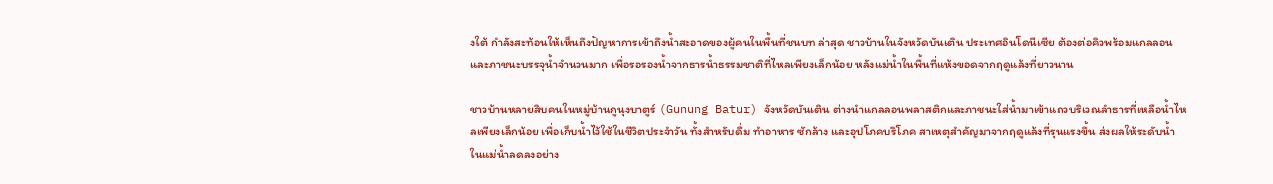งใต้ กำลังสะท้อนให้เห็นถึงปัญหาการเข้าถึงน้ำสะอาดของผู้คนในพื้นที่ชนบท ล่าสุด ชาวบ้านในจังหวัดบันเติน ประเทศอินโดนีเซีย ต้องต่อคิวพร้อมแกลลอนและภาชนะบรรจุน้ำจำนวนมาก เพื่อรอรองน้ำจากธารน้ำธรรมชาติที่ไหลเพียงเล็กน้อย หลังแม่น้ำในพื้นที่แห้งขอดจากฤดูแล้งที่ยาวนาน

ชาวบ้านหลายสิบคนในหมู่บ้านกูนุงบาตูร์ (Gunung Batur) จังหวัดบันเติน ต่างนำแกลลอนพลาสติกและภาชนะใส่น้ำมาเข้าแถวบริเวณลำธารที่เหลือน้ำไหลเพียงเล็กน้อย เพื่อเก็บน้ำไว้ใช้ในชีวิตประจำวัน ทั้งสำหรับดื่ม ทำอาหาร ซักล้าง และอุปโภคบริโภค สาเหตุสำคัญมาจากฤดูแล้งที่รุนแรงขึ้น ส่งผลให้ระดับน้ำในแม่น้ำลดลงอย่าง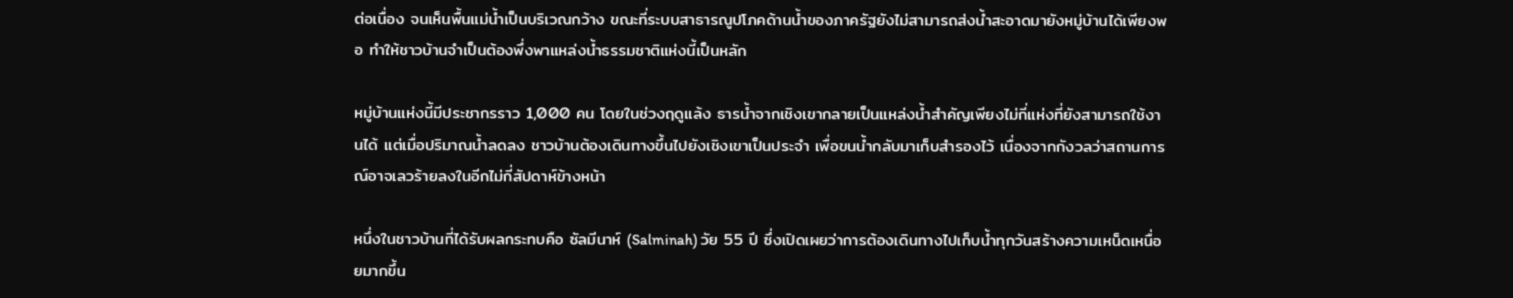ต่อเนื่อง จนเห็นพื้นแม่น้ำเป็นบริเวณกว้าง ขณะที่ระบบสาธารณูปโภคด้านน้ำของภาครัฐยังไม่สามารถส่งน้ำสะอาดมายังหมู่บ้านได้เพียงพอ ทำให้ชาวบ้านจำเป็นต้องพึ่งพาแหล่งน้ำธรรมชาติแห่งนี้เป็นหลัก

หมู่บ้านแห่งนี้มีประชากรราว 1,000 คน โดยในช่วงฤดูแล้ง ธารน้ำจากเชิงเขากลายเป็นแหล่งน้ำสำคัญเพียงไม่กี่แห่งที่ยังสามารถใช้งานได้ แต่เมื่อปริมาณน้ำลดลง ชาวบ้านต้องเดินทางขึ้นไปยังเชิงเขาเป็นประจำ เพื่อขนน้ำกลับมาเก็บสำรองไว้ เนื่องจากกังวลว่าสถานการณ์อาจเลวร้ายลงในอีกไม่กี่สัปดาห์ข้างหน้า

หนึ่งในชาวบ้านที่ได้รับผลกระทบคือ ซัลมีนาห์ (Salminah) วัย 55 ปี ซึ่งเปิดเผยว่าการต้องเดินทางไปเก็บน้ำทุกวันสร้างความเหน็ดเหนื่อยมากขึ้น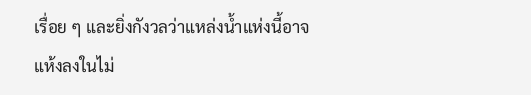เรื่อย ๆ และยิ่งกังวลว่าแหล่งน้ำแห่งนี้อาจแห้งลงในไม่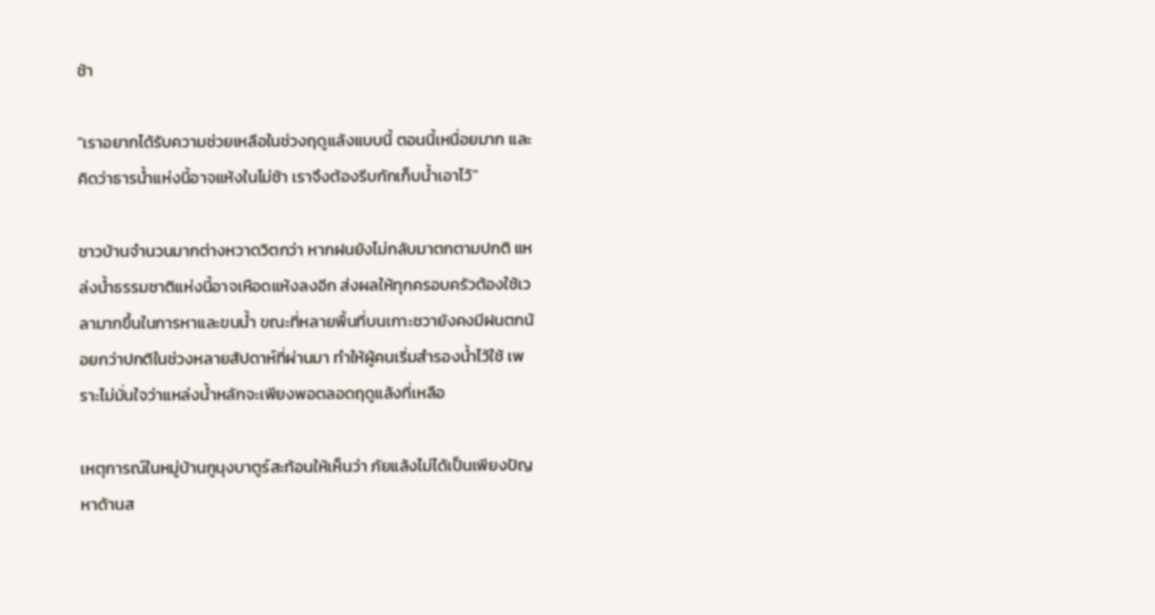ช้า

"เราอยากได้รับความช่วยเหลือในช่วงฤดูแล้งแบบนี้ ตอนนี้เหนื่อยมาก และคิดว่าธารน้ำแห่งนี้อาจแห้งในไม่ช้า เราจึงต้องรีบกักเก็บน้ำเอาไว้"

ชาวบ้านจำนวนมากต่างหวาดวิตกว่า หากฝนยังไม่กลับมาตกตามปกติ แหล่งน้ำธรรมชาติแห่งนี้อาจเหือดแห้งลงอีก ส่งผลให้ทุกครอบครัวต้องใช้เวลามากขึ้นในการหาและขนน้ำ ขณะที่หลายพื้นที่บนเกาะชวายังคงมีฝนตกน้อยกว่าปกติในช่วงหลายสัปดาห์ที่ผ่านมา ทำให้ผู้คนเริ่มสำรองน้ำไว้ใช้ เพราะไม่มั่นใจว่าแหล่งน้ำหลักจะเพียงพอตลอดฤดูแล้งที่เหลือ

เหตุการณ์ในหมู่บ้านกูนุงบาตูร์สะท้อนให้เห็นว่า ภัยแล้งไม่ได้เป็นเพียงปัญหาด้านส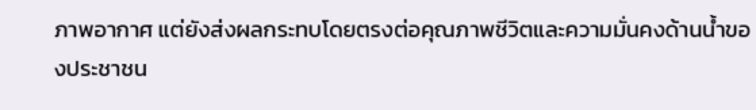ภาพอากาศ แต่ยังส่งผลกระทบโดยตรงต่อคุณภาพชีวิตและความมั่นคงด้านน้ำของประชาชน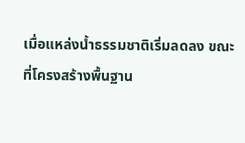เมื่อแหล่งน้ำธรรมชาติเริ่มลดลง ขณะที่โครงสร้างพื้นฐาน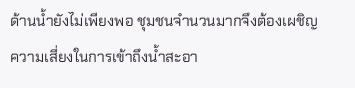ด้านน้ำยังไม่เพียงพอ ชุมชนจำนวนมากจึงต้องเผชิญความเสี่ยงในการเข้าถึงน้ำสะอา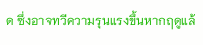ด ซึ่งอาจทวีความรุนแรงขึ้นหากฤดูแล้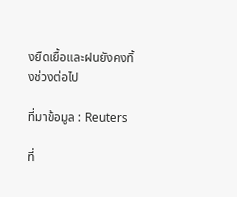งยืดเยื้อและฝนยังคงทิ้งช่วงต่อไป

ที่มาข้อมูล : Reuters

ที่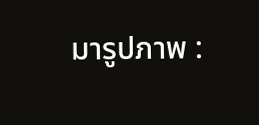มารูปภาพ :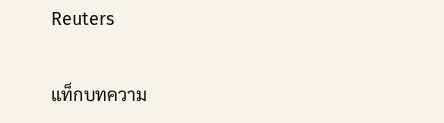Reuters

แท็กบทความ